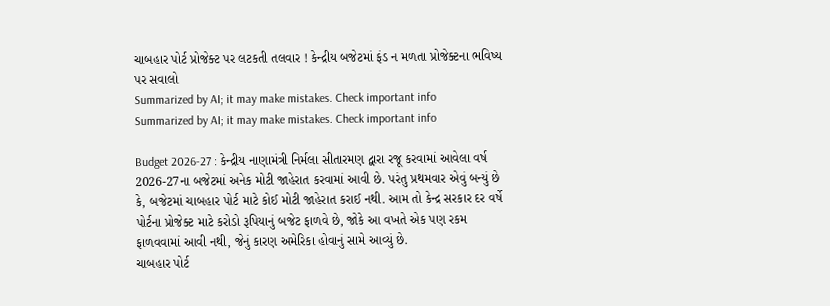ચાબહાર પોર્ટ પ્રોજેક્ટ પર લટકતી તલવાર ! કેન્દ્રીય બજેટમાં ફંડ ન મળતા પ્રોજેક્ટના ભવિષ્ય પર સવાલો
Summarized by AI; it may make mistakes. Check important info
Summarized by AI; it may make mistakes. Check important info

Budget 2026-27 : કેન્દ્રીય નાણામંત્રી નિર્મલા સીતારમણ દ્વારા રજૂ કરવામાં આવેલા વર્ષ 2026-27ના બજેટમાં અનેક મોટી જાહેરાત કરવામાં આવી છે. પરંતુ પ્રથમવાર એવું બન્યું છે કે, બજેટમાં ચાબહાર પોર્ટ માટે કોઈ મોટી જાહેરાત કરાઈ નથી. આમ તો કેન્દ્ર સરકાર દર વર્ષે પોર્ટના પ્રોજેક્ટ માટે કરોડો રૂપિયાનું બજેટ ફાળવે છે, જોકે આ વખતે એક પણ રકમ ફાળવવામાં આવી નથી, જેનું કારણ અમેરિકા હોવાનું સામે આવ્યું છે.
ચાબહાર પોર્ટ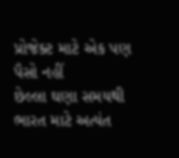પ્રોજેક્ટ માટે એક પણ પૈસો નહીં
છેલ્લા ઘણા સમયથી ભારત માટે અત્યંત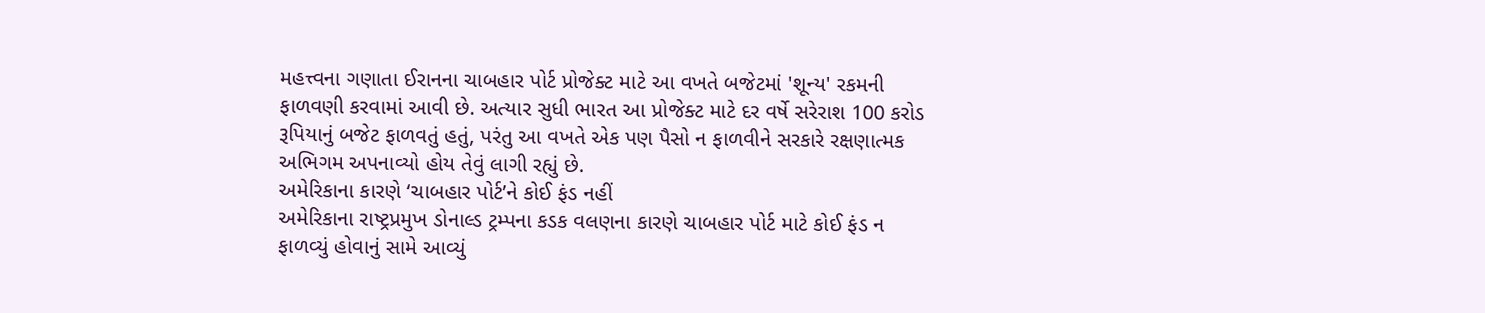મહત્ત્વના ગણાતા ઈરાનના ચાબહાર પોર્ટ પ્રોજેક્ટ માટે આ વખતે બજેટમાં 'શૂન્ય' રકમની ફાળવણી કરવામાં આવી છે. અત્યાર સુધી ભારત આ પ્રોજેક્ટ માટે દર વર્ષે સરેરાશ 100 કરોડ રૂપિયાનું બજેટ ફાળવતું હતું, પરંતુ આ વખતે એક પણ પૈસો ન ફાળવીને સરકારે રક્ષણાત્મક અભિગમ અપનાવ્યો હોય તેવું લાગી રહ્યું છે.
અમેરિકાના કારણે ‘ચાબહાર પોર્ટ’ને કોઈ ફંડ નહીં
અમેરિકાના રાષ્ટ્રપ્રમુખ ડોનાલ્ડ ટ્રમ્પના કડક વલણના કારણે ચાબહાર પોર્ટ માટે કોઈ ફંડ ન ફાળવ્યું હોવાનું સામે આવ્યું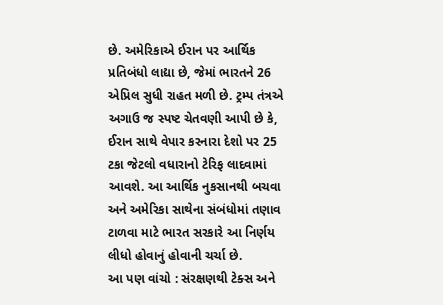છે. અમેરિકાએ ઈરાન પર આર્થિક પ્રતિબંધો લાદ્યા છે, જેમાં ભારતને 26 એપ્રિલ સુધી રાહત મળી છે. ટ્રમ્પ તંત્રએ અગાઉ જ સ્પષ્ટ ચેતવણી આપી છે કે, ઈરાન સાથે વેપાર કરનારા દેશો પર 25 ટકા જેટલો વધારાનો ટેરિફ લાદવામાં આવશે. આ આર્થિક નુકસાનથી બચવા અને અમેરિકા સાથેના સંબંધોમાં તણાવ ટાળવા માટે ભારત સરકારે આ નિર્ણય લીધો હોવાનું હોવાની ચર્ચા છે.
આ પણ વાંચો : સંરક્ષણથી ટેક્સ અને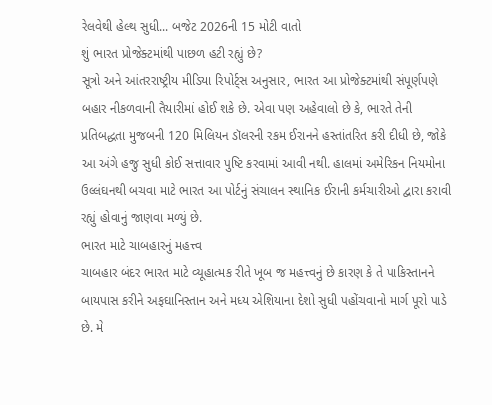રેલવેથી હેલ્થ સુધી... બજેટ 2026ની 15 મોટી વાતો
શું ભારત પ્રોજેક્ટમાંથી પાછળ હટી રહ્યું છે?
સૂત્રો અને આંતરરાષ્ટ્રીય મીડિયા રિપોર્ટ્સ અનુસાર, ભારત આ પ્રોજેક્ટમાંથી સંપૂર્ણપણે બહાર નીકળવાની તૈયારીમાં હોઈ શકે છે. એવા પણ અહેવાલો છે કે, ભારતે તેની પ્રતિબદ્ધતા મુજબની 120 મિલિયન ડૉલરની રકમ ઈરાનને હસ્તાંતરિત કરી દીધી છે, જોકે આ અંગે હજુ સુધી કોઈ સત્તાવાર પુષ્ટિ કરવામાં આવી નથી. હાલમાં અમેરિકન નિયમોના ઉલ્લંઘનથી બચવા માટે ભારત આ પોર્ટનું સંચાલન સ્થાનિક ઈરાની કર્મચારીઓ દ્વારા કરાવી રહ્યું હોવાનું જાણવા મળ્યું છે.
ભારત માટે ચાબહારનું મહત્ત્વ
ચાબહાર બંદર ભારત માટે વ્યૂહાત્મક રીતે ખૂબ જ મહત્ત્વનું છે કારણ કે તે પાકિસ્તાનને બાયપાસ કરીને અફઘાનિસ્તાન અને મધ્ય એશિયાના દેશો સુધી પહોંચવાનો માર્ગ પૂરો પાડે છે. મે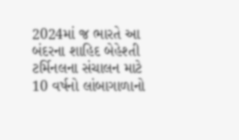2024માં જ ભારતે આ બંદરના શાહિદ બેહેશ્તી ટર્મિનલના સંચાલન માટે 10 વર્ષનો લાંબાગાળાનો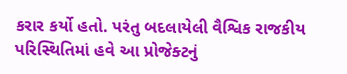કરાર કર્યો હતો. પરંતુ બદલાયેલી વૈશ્વિક રાજકીય પરિસ્થિતિમાં હવે આ પ્રોજેક્ટનું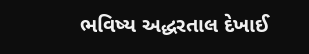ભવિષ્ય અદ્ધરતાલ દેખાઈ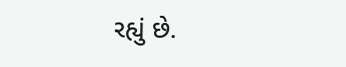રહ્યું છે.